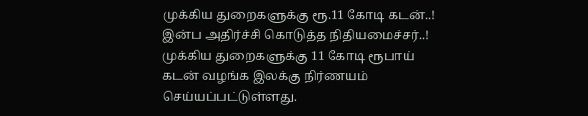முக்கிய துறைகளுக்கு ரூ.11 கோடி கடன்..! இன்ப அதிர்ச்சி கொடுத்த நிதியமைச்சர்..!
முக்கிய துறைகளுக்கு 11 கோடி ரூபாய் கடன் வழங்க இலக்கு நிர்ணயம் செய்யப்பட்டுள்ளது.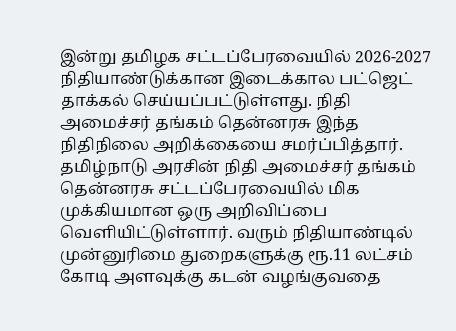இன்று தமிழக சட்டப்பேரவையில் 2026-2027 நிதியாண்டுக்கான இடைக்கால பட்ஜெட் தாக்கல் செய்யப்பட்டுள்ளது. நிதி அமைச்சர் தங்கம் தென்னரசு இந்த நிதிநிலை அறிக்கையை சமர்ப்பித்தார். தமிழ்நாடு அரசின் நிதி அமைச்சர் தங்கம் தென்னரசு சட்டப்பேரவையில் மிக முக்கியமான ஒரு அறிவிப்பை வெளியிட்டுள்ளார். வரும் நிதியாண்டில் முன்னுரிமை துறைகளுக்கு ரூ.11 லட்சம் கோடி அளவுக்கு கடன் வழங்குவதை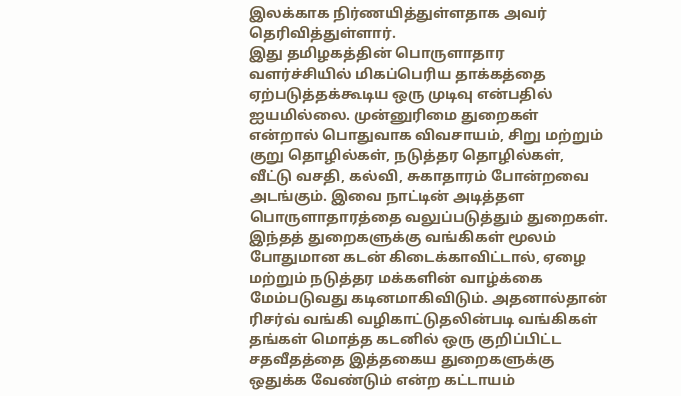இலக்காக நிர்ணயித்துள்ளதாக அவர் தெரிவித்துள்ளார்.
இது தமிழகத்தின் பொருளாதார வளர்ச்சியில் மிகப்பெரிய தாக்கத்தை ஏற்படுத்தக்கூடிய ஒரு முடிவு என்பதில் ஐயமில்லை. முன்னுரிமை துறைகள் என்றால் பொதுவாக விவசாயம், சிறு மற்றும் குறு தொழில்கள், நடுத்தர தொழில்கள், வீட்டு வசதி, கல்வி, சுகாதாரம் போன்றவை அடங்கும். இவை நாட்டின் அடித்தள பொருளாதாரத்தை வலுப்படுத்தும் துறைகள்.
இந்தத் துறைகளுக்கு வங்கிகள் மூலம் போதுமான கடன் கிடைக்காவிட்டால், ஏழை மற்றும் நடுத்தர மக்களின் வாழ்க்கை மேம்படுவது கடினமாகிவிடும். அதனால்தான் ரிசர்வ் வங்கி வழிகாட்டுதலின்படி வங்கிகள் தங்கள் மொத்த கடனில் ஒரு குறிப்பிட்ட சதவீதத்தை இத்தகைய துறைகளுக்கு ஒதுக்க வேண்டும் என்ற கட்டாயம்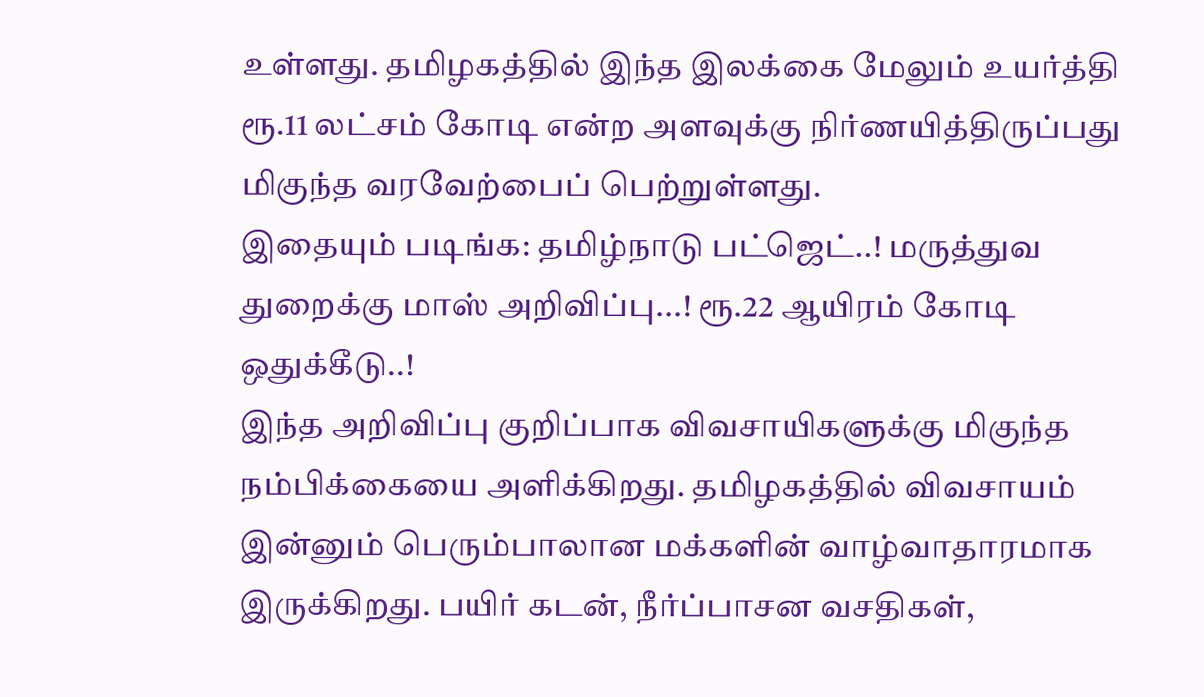உள்ளது. தமிழகத்தில் இந்த இலக்கை மேலும் உயர்த்தி ரூ.11 லட்சம் கோடி என்ற அளவுக்கு நிர்ணயித்திருப்பது மிகுந்த வரவேற்பைப் பெற்றுள்ளது.
இதையும் படிங்க: தமிழ்நாடு பட்ஜெட்..! மருத்துவ துறைக்கு மாஸ் அறிவிப்பு...! ரூ.22 ஆயிரம் கோடி ஒதுக்கீடு..!
இந்த அறிவிப்பு குறிப்பாக விவசாயிகளுக்கு மிகுந்த நம்பிக்கையை அளிக்கிறது. தமிழகத்தில் விவசாயம் இன்னும் பெரும்பாலான மக்களின் வாழ்வாதாரமாக இருக்கிறது. பயிர் கடன், நீர்ப்பாசன வசதிகள்,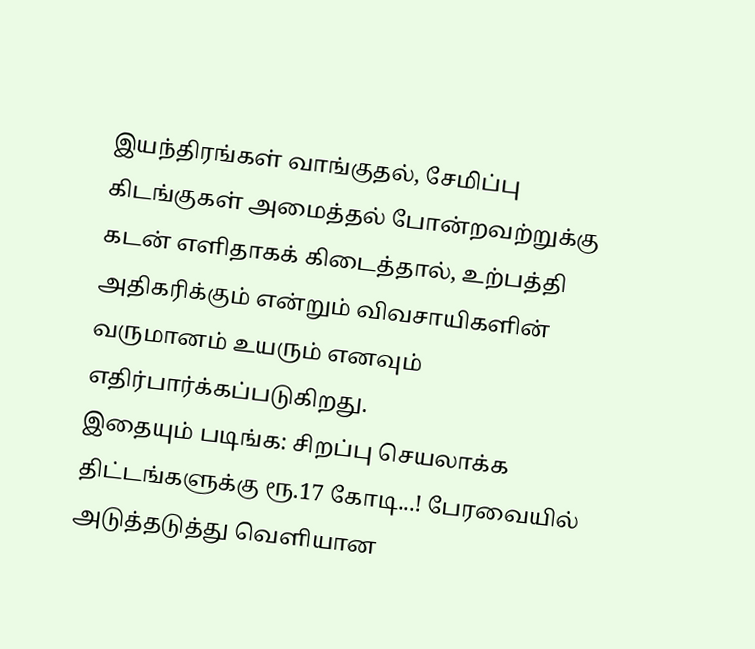இயந்திரங்கள் வாங்குதல், சேமிப்பு கிடங்குகள் அமைத்தல் போன்றவற்றுக்கு கடன் எளிதாகக் கிடைத்தால், உற்பத்தி அதிகரிக்கும் என்றும் விவசாயிகளின் வருமானம் உயரும் எனவும் எதிர்பார்க்கப்படுகிறது.
இதையும் படிங்க: சிறப்பு செயலாக்க திட்டங்களுக்கு ரூ.17 கோடி...! பேரவையில் அடுத்தடுத்து வெளியான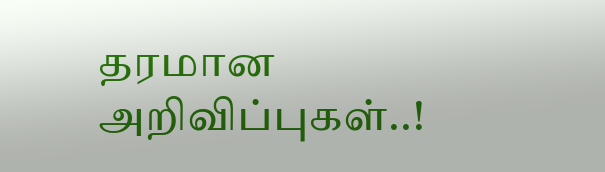தரமான அறிவிப்புகள்..!